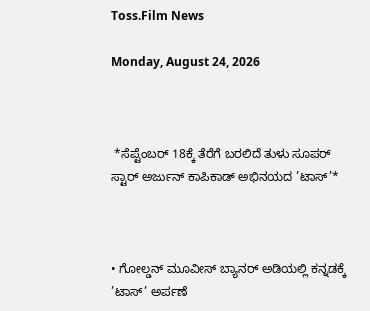Toss.Film News

Monday, August 24, 2026



 *ಸೆಪ್ಟೆಂಬರ್ 18ಕ್ಕೆ ತೆರೆಗೆ ಬರಲಿದೆ ತುಳು ಸೂಪರ್ ಸ್ಟಾರ್ ಅರ್ಜುನ್ ಕಾಪಿಕಾಡ್ ಅಭಿನಯದ ’ಟಾಸ್’*



• ಗೋಲ್ಡನ್ ಮೂವೀಸ್ ಬ್ಯಾನರ್ ಅಡಿಯಲ್ಲಿ ಕನ್ನಡಕ್ಕೆ ’ಟಾಸ್’ ಅರ್ಪಣೆ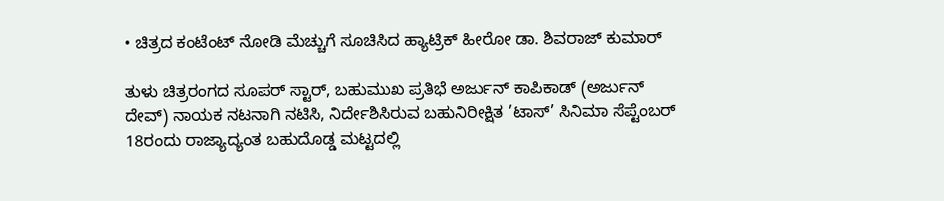• ಚಿತ್ರದ ಕಂಟೆಂಟ್ ನೋಡಿ ಮೆಚ್ಚುಗೆ ಸೂಚಿಸಿದ ಹ್ಯಾಟ್ರಿಕ್ ಹೀರೋ ಡಾ. ಶಿವರಾಜ್ ಕುಮಾರ್

ತುಳು ಚಿತ್ರರಂಗದ ಸೂಪರ್ ಸ್ಟಾರ್, ಬಹುಮುಖ ಪ್ರತಿಭೆ ಅರ್ಜುನ್ ಕಾಪಿಕಾಡ್ (ಅರ್ಜುನ್ ದೇವ್) ನಾಯಕ ನಟನಾಗಿ ನಟಿಸಿ, ನಿರ್ದೇಶಿಸಿರುವ ಬಹುನಿರೀಕ್ಷಿತ ’ಟಾಸ್’ ಸಿನಿಮಾ ಸೆಪ್ಟೆಂಬರ್ 18ರಂದು ರಾಜ್ಯಾದ್ಯಂತ ಬಹುದೊಡ್ಡ ಮಟ್ಟದಲ್ಲಿ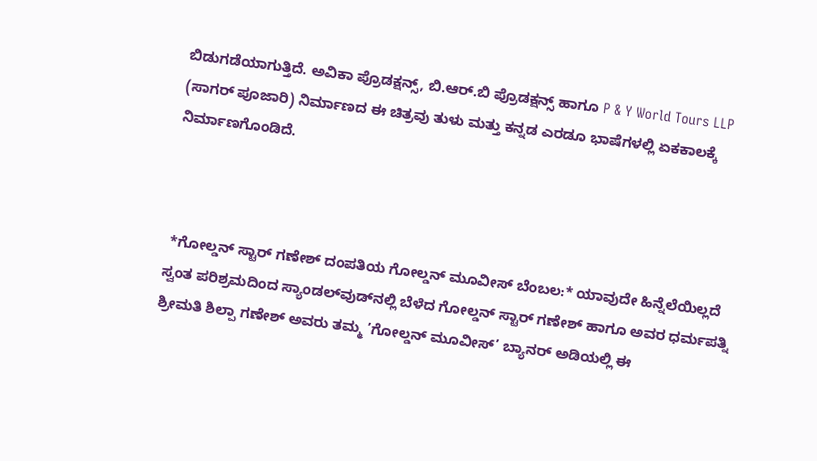ಬಿಡುಗಡೆಯಾಗುತ್ತಿದೆ. ಅವಿಕಾ ಪ್ರೊಡಕ್ಷನ್ಸ್, ಬಿ.ಆರ್.ಬಿ ಪ್ರೊಡಕ್ಷನ್ಸ್ ಹಾಗೂ P & Y World Tours LLP (ಸಾಗರ್ ಪೂಜಾರಿ) ನಿರ್ಮಾಣದ ಈ ಚಿತ್ರವು ತುಳು ಮತ್ತು ಕನ್ನಡ ಎರಡೂ ಭಾಷೆಗಳಲ್ಲಿ ಏಕಕಾಲಕ್ಕೆ ನಿರ್ಮಾಣಗೊಂಡಿದೆ.



 *ಗೋಲ್ಡನ್ ಸ್ಟಾರ್ ಗಣೇಶ್ ದಂಪತಿಯ ಗೋಲ್ಡನ್ ಮೂವೀಸ್ ಬೆಂಬಲ:* ಯಾವುದೇ ಹಿನ್ನೆಲೆಯಿಲ್ಲದೆ ಸ್ವಂತ ಪರಿಶ್ರಮದಿಂದ ಸ್ಯಾಂಡಲ್‌ವುಡ್‌ನಲ್ಲಿ ಬೆಳೆದ ಗೋಲ್ಡನ್ ಸ್ಟಾರ್ ಗಣೇಶ್ ಹಾಗೂ ಅವರ ಧರ್ಮಪತ್ನಿ ಶ್ರೀಮತಿ ಶಿಲ್ಪಾ ಗಣೇಶ್ ಅವರು ತಮ್ಮ ’ಗೋಲ್ಡನ್ ಮೂವೀಸ್’ ಬ್ಯಾನರ್ ಅಡಿಯಲ್ಲಿ ಈ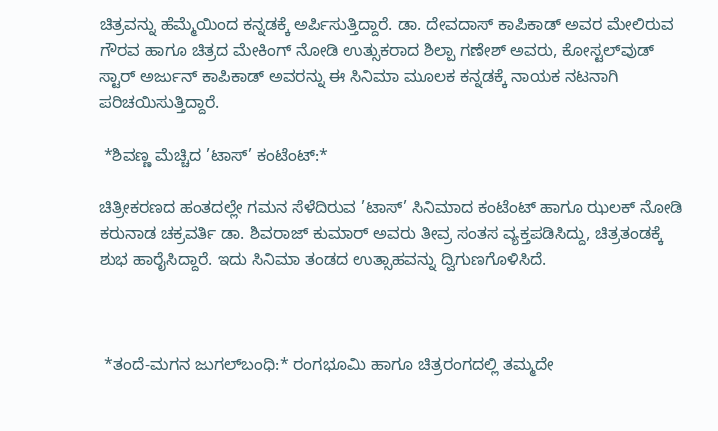ಚಿತ್ರವನ್ನು ಹೆಮ್ಮೆಯಿಂದ ಕನ್ನಡಕ್ಕೆ ಅರ್ಪಿಸುತ್ತಿದ್ದಾರೆ. ಡಾ. ದೇವದಾಸ್ ಕಾಪಿಕಾಡ್ ಅವರ ಮೇಲಿರುವ ಗೌರವ ಹಾಗೂ ಚಿತ್ರದ ಮೇಕಿಂಗ್ ನೋಡಿ ಉತ್ಸುಕರಾದ ಶಿಲ್ಪಾ ಗಣೇಶ್ ಅವರು, ಕೋಸ್ಟಲ್‌ವುಡ್ ಸ್ಟಾರ್ ಅರ್ಜುನ್ ಕಾಪಿಕಾಡ್ ಅವರನ್ನು ಈ ಸಿನಿಮಾ ಮೂಲಕ ಕನ್ನಡಕ್ಕೆ ನಾಯಕ ನಟನಾಗಿ ಪರಿಚಯಿಸುತ್ತಿದ್ದಾರೆ.

 *ಶಿವಣ್ಣ ಮೆಚ್ಚಿದ ’ಟಾಸ್’ ಕಂಟೆಂಟ್:*

ಚಿತ್ರೀಕರಣದ ಹಂತದಲ್ಲೇ ಗಮನ ಸೆಳೆದಿರುವ ’ಟಾಸ್’ ಸಿನಿಮಾದ ಕಂಟೆಂಟ್ ಹಾಗೂ ಝಲಕ್ ನೋಡಿ ಕರುನಾಡ ಚಕ್ರವರ್ತಿ ಡಾ. ಶಿವರಾಜ್ ಕುಮಾರ್ ಅವರು ತೀವ್ರ ಸಂತಸ ವ್ಯಕ್ತಪಡಿಸಿದ್ದು, ಚಿತ್ರತಂಡಕ್ಕೆ ಶುಭ ಹಾರೈಸಿದ್ದಾರೆ. ಇದು ಸಿನಿಮಾ ತಂಡದ ಉತ್ಸಾಹವನ್ನು ದ್ವಿಗುಣಗೊಳಿಸಿದೆ.



 *ತಂದೆ-ಮಗನ ಜುಗಲ್‌ಬಂಧಿ:* ರಂಗಭೂಮಿ ಹಾಗೂ ಚಿತ್ರರಂಗದಲ್ಲಿ ತಮ್ಮದೇ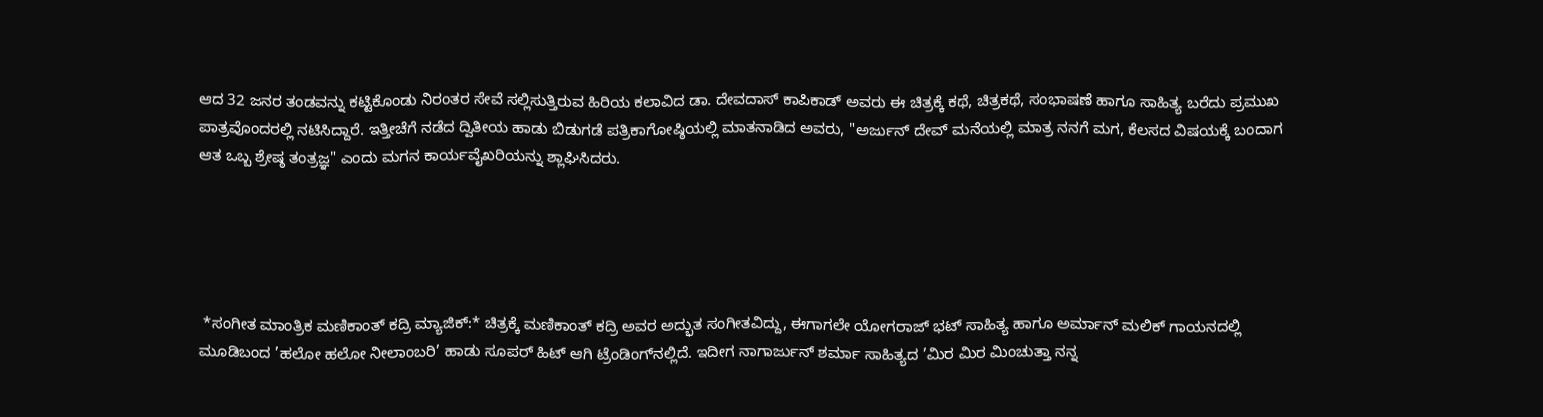ಆದ 32 ಜನರ ತಂಡವನ್ನು ಕಟ್ಟಿಕೊಂಡು ನಿರಂತರ ಸೇವೆ ಸಲ್ಲಿಸುತ್ತಿರುವ ಹಿರಿಯ ಕಲಾವಿದ ಡಾ. ದೇವದಾಸ್ ಕಾಪಿಕಾಡ್ ಅವರು ಈ ಚಿತ್ರಕ್ಕೆ ಕಥೆ, ಚಿತ್ರಕಥೆ, ಸಂಭಾಷಣೆ ಹಾಗೂ ಸಾಹಿತ್ಯ ಬರೆದು ಪ್ರಮುಖ ಪಾತ್ರವೊಂದರಲ್ಲಿ ನಟಿಸಿದ್ದಾರೆ. ಇತ್ತೀಚೆಗೆ ನಡೆದ ದ್ವಿತೀಯ ಹಾಡು ಬಿಡುಗಡೆ ಪತ್ರಿಕಾಗೋಷ್ಠಿಯಲ್ಲಿ ಮಾತನಾಡಿದ ಅವರು, "ಅರ್ಜುನ್ ದೇವ್ ಮನೆಯಲ್ಲಿ ಮಾತ್ರ ನನಗೆ ಮಗ, ಕೆಲಸದ ವಿಷಯಕ್ಕೆ ಬಂದಾಗ ಆತ ಒಬ್ಬ ಶ್ರೇಷ್ಠ ತಂತ್ರಜ್ಞ" ಎಂದು ಮಗನ ಕಾರ್ಯವೈಖರಿಯನ್ನು ಶ್ಲಾಘಿಸಿದರು.





 *ಸಂಗೀತ ಮಾಂತ್ರಿಕ ಮಣಿಕಾಂತ್ ಕದ್ರಿ ಮ್ಯಾಜಿಕ್:* ಚಿತ್ರಕ್ಕೆ ಮಣಿಕಾಂತ್ ಕದ್ರಿ ಅವರ ಅದ್ಭುತ ಸಂಗೀತವಿದ್ದು, ಈಗಾಗಲೇ ಯೋಗರಾಜ್ ಭಟ್ ಸಾಹಿತ್ಯ ಹಾಗೂ ಅರ್ಮಾನ್ ಮಲಿಕ್ ಗಾಯನದಲ್ಲಿ ಮೂಡಿಬಂದ ’ಹಲೋ ಹಲೋ ನೀಲಾಂಬರಿ’ ಹಾಡು ಸೂಪರ್ ಹಿಟ್ ಆಗಿ ಟ್ರೆಂಡಿಂಗ್‌ನಲ್ಲಿದೆ. ಇದೀಗ ನಾಗಾರ್ಜುನ್ ಶರ್ಮಾ ಸಾಹಿತ್ಯದ ’ಮಿರ ಮಿರ ಮಿಂಚುತ್ತಾ ನನ್ನ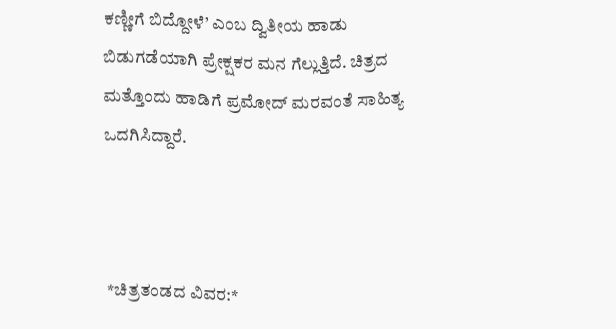ಕಣ್ಣೀಗೆ ಬಿದ್ದೋಳೆ’ ಎಂಬ ದ್ವಿತೀಯ ಹಾಡು ಬಿಡುಗಡೆಯಾಗಿ ಪ್ರೇಕ್ಷಕರ ಮನ ಗೆಲ್ಲುತ್ತಿದೆ. ಚಿತ್ರದ ಮತ್ತೊಂದು ಹಾಡಿಗೆ ಪ್ರಮೋದ್ ಮರವಂತೆ ಸಾಹಿತ್ಯ ಒದಗಿಸಿದ್ದಾರೆ.



 *ಚಿತ್ರತಂಡದ ವಿವರ:*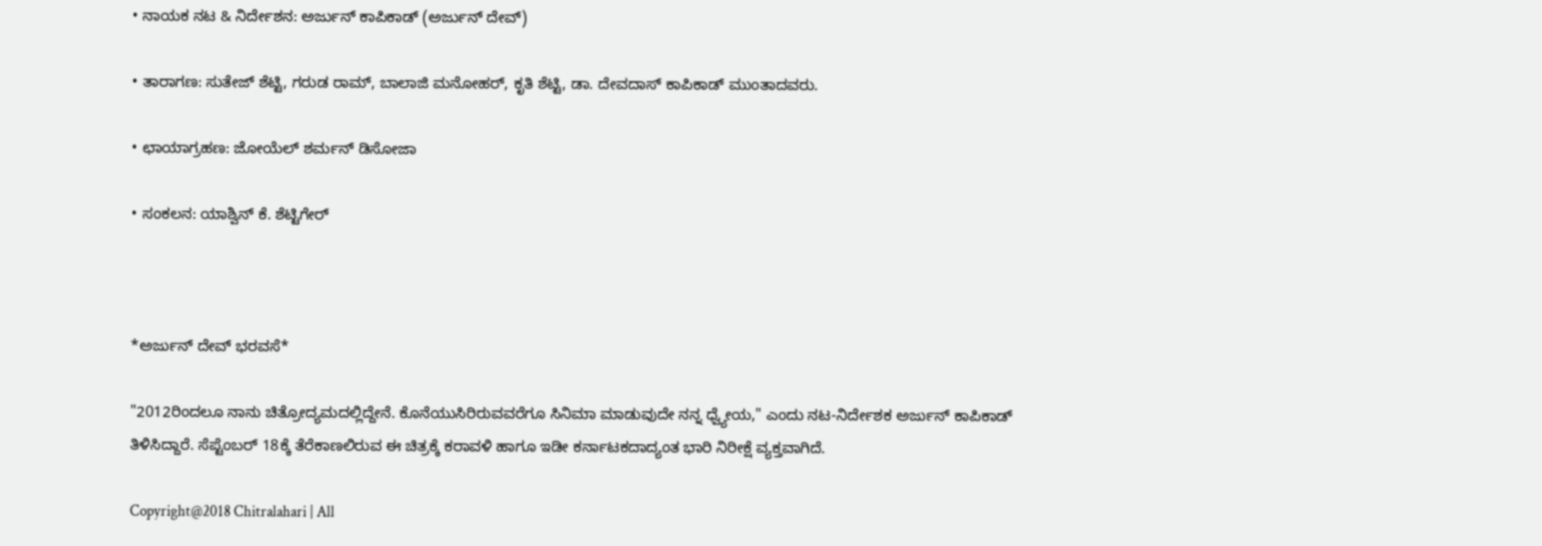• ನಾಯಕ ನಟ & ನಿರ್ದೇಶನ: ಅರ್ಜುನ್ ಕಾಪಿಕಾಡ್ (ಅರ್ಜುನ್ ದೇವ್)

• ತಾರಾಗಣ: ಸುತೇಜ್ ಶೆಟ್ಟಿ, ಗರುಡ ರಾಮ್, ಬಾಲಾಜಿ ಮನೋಹರ್, ಕೃತಿ ಶೆಟ್ಟಿ, ಡಾ. ದೇವದಾಸ್ ಕಾಪಿಕಾಡ್ ಮುಂತಾದವರು.

• ಛಾಯಾಗ್ರಹಣ: ಜೋಯೆಲ್ ಶರ್ಮನ್ ಡಿಸೋಜಾ

• ಸಂಕಲನ: ಯಾಶ್ವಿನ್ ಕೆ. ಶೆಟ್ಟಿಗೇರ್



*ಅರ್ಜುನ್ ದೇವ್ ಭರವಸೆ*

"2012ರಿಂದಲೂ ನಾನು ಚಿತ್ರೋದ್ಯಮದಲ್ಲಿದ್ದೇನೆ. ಕೊನೆಯುಸಿರಿರುವವರೆಗೂ ಸಿನಿಮಾ ಮಾಡುವುದೇ ನನ್ನ ಧ್ವ್ಯೇಯ," ಎಂದು ನಟ-ನಿರ್ದೇಶಕ ಅರ್ಜುನ್ ಕಾಪಿಕಾಡ್ ತಿಳಿಸಿದ್ದಾರೆ. ಸೆಪ್ಟೆಂಬರ್ 18ಕ್ಕೆ ತೆರೆಕಾಣಲಿರುವ ಈ ಚಿತ್ರಕ್ಕೆ ಕರಾವಳಿ ಹಾಗೂ ಇಡೀ ಕರ್ನಾಟಕದಾದ್ಯಂತ ಭಾರಿ ನಿರೀಕ್ಷೆ ವ್ಯಕ್ತವಾಗಿದೆ.

Copyright@2018 Chitralahari | All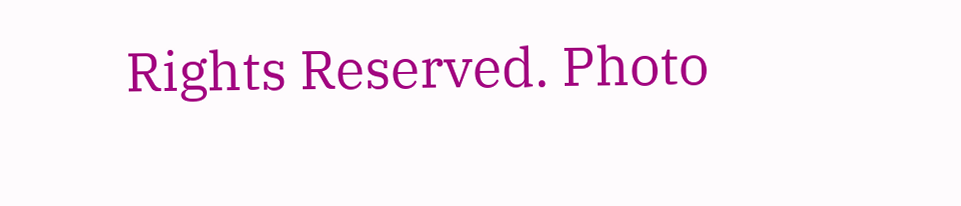Rights Reserved. Photo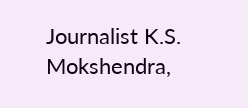Journalist K.S. Mokshendra,